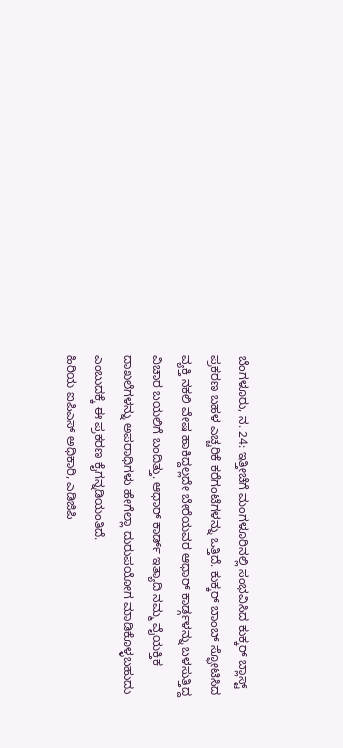ಬೆಂಗಳೂರು, ನ. 24: ಇತ್ತೀಚೆಗೆ ಮಂಗಳೂರಿನಲ್ಲಿ ಸಂಭವಿಸಿದ ಕುಕ್ಕರ್ ಬ್ಲಾಸ್ಟ್ ಪ್ರಕರಣ ಬಹಳ ಎಚ್ಚರಿಕೆ ಕರೆಗಂಟೆಗಳನ್ನು ಒತ್ತಿದೆ. ಕುಕ್ಕರ್ ಬಾಂಬ್ ಸ್ಫೋಟಿಸಿದ ವ್ಯಕ್ತಿ ನಕಲಿ ವೇಷ ಹಾಕಿದ್ದಲ್ಲದೇ ಬೇರೆಯವರ ಆಧಾರ್ ಕಾರ್ಡ್ಗಳನ್ನು ಬಳಸುತ್ತಿದ್ದ ವಿಚಾರ ಬಯಲಿಗೆ ಬಂದಿತ್ತು. ಆಧಾರ್ ಕಾರ್ಡ್ ಇತ್ಯಾದಿ ನಮ್ಮ ವೈಯಕ್ತಿಕ ದಾಖಲೆಗಳನ್ನು ಅಪರಾಧಿಗಳು ಹೇಗೆಲ್ಲಾ ದುರುಪಯೋಗ ಮಾಡಿಕೊಳ್ಳಬಹುದು ಎಂಬುದಕ್ಕೆ ಈ ಪ್ರಕರಣ ಕೈಗನ್ನಡಿಯಂತಿದೆ.
ಹಿರಿಯ ಐಪಿಎಸ್ ಅಧಿಕಾರಿ, ಎಡಿಜಿಪಿ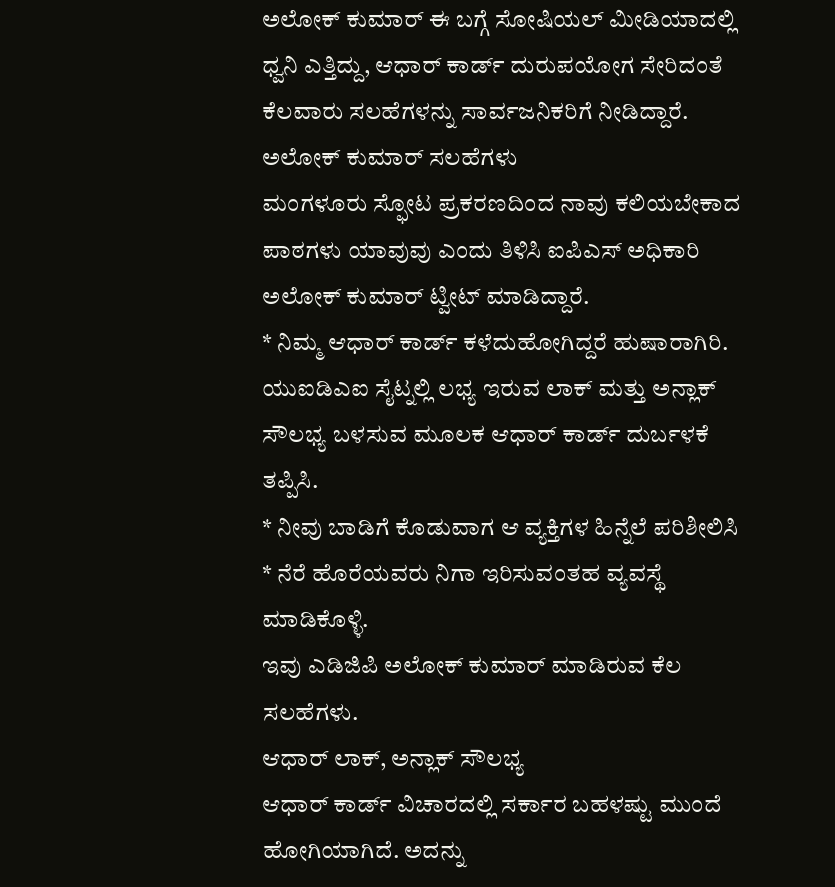ಅಲೋಕ್ ಕುಮಾರ್ ಈ ಬಗ್ಗೆ ಸೋಷಿಯಲ್ ಮೀಡಿಯಾದಲ್ಲಿ ಧ್ವನಿ ಎತ್ತಿದ್ದು, ಆಧಾರ್ ಕಾರ್ಡ್ ದುರುಪಯೋಗ ಸೇರಿದಂತೆ ಕೆಲವಾರು ಸಲಹೆಗಳನ್ನು ಸಾರ್ವಜನಿಕರಿಗೆ ನೀಡಿದ್ದಾರೆ.
ಅಲೋಕ್ ಕುಮಾರ್ ಸಲಹೆಗಳು
ಮಂಗಳೂರು ಸ್ಫೋಟ ಪ್ರಕರಣದಿಂದ ನಾವು ಕಲಿಯಬೇಕಾದ ಪಾಠಗಳು ಯಾವುವು ಎಂದು ತಿಳಿಸಿ ಐಪಿಎಸ್ ಅಧಿಕಾರಿ ಅಲೋಕ್ ಕುಮಾರ್ ಟ್ವೀಟ್ ಮಾಡಿದ್ದಾರೆ.
* ನಿಮ್ಮ ಆಧಾರ್ ಕಾರ್ಡ್ ಕಳೆದುಹೋಗಿದ್ದರೆ ಹುಷಾರಾಗಿರಿ. ಯುಐಡಿಎಐ ಸೈಟ್ನಲ್ಲಿ ಲಭ್ಯ ಇರುವ ಲಾಕ್ ಮತ್ತು ಅನ್ಲಾಕ್ ಸೌಲಭ್ಯ ಬಳಸುವ ಮೂಲಕ ಆಧಾರ್ ಕಾರ್ಡ್ ದುರ್ಬಳಕೆ ತಪ್ಪಿಸಿ.
* ನೀವು ಬಾಡಿಗೆ ಕೊಡುವಾಗ ಆ ವ್ಯಕ್ತಿಗಳ ಹಿನ್ನೆಲೆ ಪರಿಶೀಲಿಸಿ
* ನೆರೆ ಹೊರೆಯವರು ನಿಗಾ ಇರಿಸುವಂತಹ ವ್ಯವಸ್ಥೆ ಮಾಡಿಕೊಳ್ಳಿ.
ಇವು ಎಡಿಜಿಪಿ ಅಲೋಕ್ ಕುಮಾರ್ ಮಾಡಿರುವ ಕೆಲ ಸಲಹೆಗಳು.
ಆಧಾರ್ ಲಾಕ್, ಅನ್ಲಾಕ್ ಸೌಲಭ್ಯ
ಆಧಾರ್ ಕಾರ್ಡ್ ವಿಚಾರದಲ್ಲಿ ಸರ್ಕಾರ ಬಹಳಷ್ಟು ಮುಂದೆ ಹೋಗಿಯಾಗಿದೆ. ಅದನ್ನು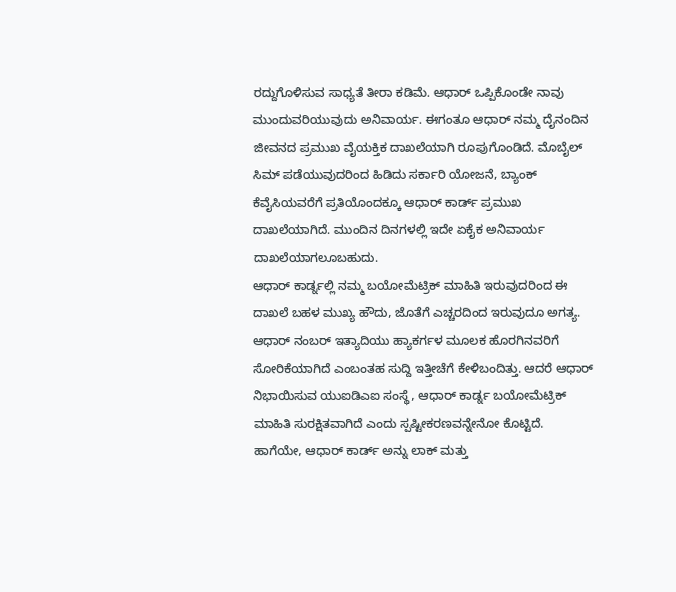ರದ್ದುಗೊಳಿಸುವ ಸಾಧ್ಯತೆ ತೀರಾ ಕಡಿಮೆ. ಆಧಾರ್ ಒಪ್ಪಿಕೊಂಡೇ ನಾವು ಮುಂದುವರಿಯುವುದು ಅನಿವಾರ್ಯ. ಈಗಂತೂ ಆಧಾರ್ ನಮ್ಮ ದೈನಂದಿನ ಜೀವನದ ಪ್ರಮುಖ ವೈಯಕ್ತಿಕ ದಾಖಲೆಯಾಗಿ ರೂಪುಗೊಂಡಿದೆ. ಮೊಬೈಲ್ ಸಿಮ್ ಪಡೆಯುವುದರಿಂದ ಹಿಡಿದು ಸರ್ಕಾರಿ ಯೋಜನೆ, ಬ್ಯಾಂಕ್ ಕೆವೈಸಿಯವರೆಗೆ ಪ್ರತಿಯೊಂದಕ್ಕೂ ಆಧಾರ್ ಕಾರ್ಡ್ ಪ್ರಮುಖ ದಾಖಲೆಯಾಗಿದೆ. ಮುಂದಿನ ದಿನಗಳಲ್ಲಿ ಇದೇ ಏಕೈಕ ಅನಿವಾರ್ಯ ದಾಖಲೆಯಾಗಲೂಬಹುದು.
ಆಧಾರ್ ಕಾರ್ಡ್ನಲ್ಲಿ ನಮ್ಮ ಬಯೋಮೆಟ್ರಿಕ್ ಮಾಹಿತಿ ಇರುವುದರಿಂದ ಈ ದಾಖಲೆ ಬಹಳ ಮುಖ್ಯ ಹೌದು, ಜೊತೆಗೆ ಎಚ್ಚರದಿಂದ ಇರುವುದೂ ಅಗತ್ಯ. ಆಧಾರ್ ನಂಬರ್ ಇತ್ಯಾದಿಯು ಹ್ಯಾಕರ್ಗಳ ಮೂಲಕ ಹೊರಗಿನವರಿಗೆ ಸೋರಿಕೆಯಾಗಿದೆ ಎಂಬಂತಹ ಸುದ್ದಿ ಇತ್ತೀಚೆಗೆ ಕೇಳಿಬಂದಿತ್ತು. ಆದರೆ ಆಧಾರ್ ನಿಭಾಯಿಸುವ ಯುಐಡಿಎಐ ಸಂಸ್ಥೆ, ಆಧಾರ್ ಕಾರ್ಡ್ನ ಬಯೋಮೆಟ್ರಿಕ್ ಮಾಹಿತಿ ಸುರಕ್ಷಿತವಾಗಿದೆ ಎಂದು ಸ್ಪಷ್ಟೀಕರಣವನ್ನೇನೋ ಕೊಟ್ಟಿದೆ.
ಹಾಗೆಯೇ, ಆಧಾರ್ ಕಾರ್ಡ್ ಅನ್ನು ಲಾಕ್ ಮತ್ತು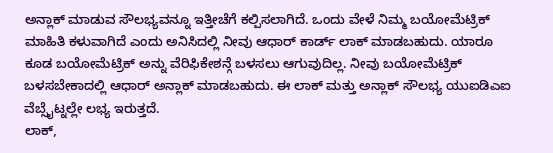ಅನ್ಲಾಕ್ ಮಾಡುವ ಸೌಲಭ್ಯವನ್ನೂ ಇತ್ತೀಚೆಗೆ ಕಲ್ಪಿಸಲಾಗಿದೆ. ಒಂದು ವೇಳೆ ನಿಮ್ಮ ಬಯೋಮೆಟ್ರಿಕ್ ಮಾಹಿತಿ ಕಳುವಾಗಿದೆ ಎಂದು ಅನಿಸಿದಲ್ಲಿ ನೀವು ಆಧಾರ್ ಕಾರ್ಡ್ ಲಾಕ್ ಮಾಡಬಹುದು. ಯಾರೂ ಕೂಡ ಬಯೋಮೆಟ್ರಿಕ್ ಅನ್ನು ವೆರಿಫಿಕೇಶನ್ಗೆ ಬಳಸಲು ಆಗುವುದಿಲ್ಲ. ನೀವು ಬಯೋಮೆಟ್ರಿಕ್ ಬಳಸಬೇಕಾದಲ್ಲಿ ಆಧಾರ್ ಅನ್ಲಾಕ್ ಮಾಡಬಹುದು. ಈ ಲಾಕ್ ಮತ್ತು ಅನ್ಲಾಕ್ ಸೌಲಭ್ಯ ಯುಐಡಿಎಐ ವೆಬ್ಸೈಟ್ನಲ್ಲೇ ಲಭ್ಯ ಇರುತ್ತದೆ.
ಲಾಕ್,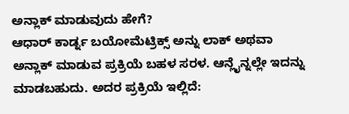ಅನ್ಲಾಕ್ ಮಾಡುವುದು ಹೇಗೆ?
ಆಧಾರ್ ಕಾರ್ಡ್ನ ಬಯೋಮೆಟ್ರಿಕ್ಸ್ ಅನ್ನು ಲಾಕ್ ಅಥವಾ ಅನ್ಲಾಕ್ ಮಾಡುವ ಪ್ರಕ್ರಿಯೆ ಬಹಳ ಸರಳ. ಆನ್ಲೈನ್ನಲ್ಲೇ ಇದನ್ನು ಮಾಡಬಹುದು. ಅದರ ಪ್ರಕ್ರಿಯೆ ಇಲ್ಲಿದೆ: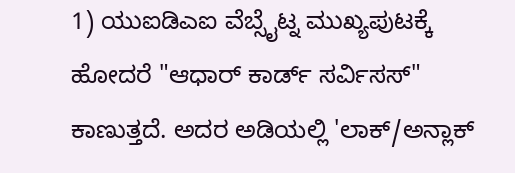1) ಯುಐಡಿಎಐ ವೆಬ್ಸೈಟ್ನ ಮುಖ್ಯಪುಟಕ್ಕೆ ಹೋದರೆ "ಆಧಾರ್ ಕಾರ್ಡ್ ಸರ್ವಿಸಸ್" ಕಾಣುತ್ತದೆ. ಅದರ ಅಡಿಯಲ್ಲಿ 'ಲಾಕ್/ಅನ್ಲಾಕ್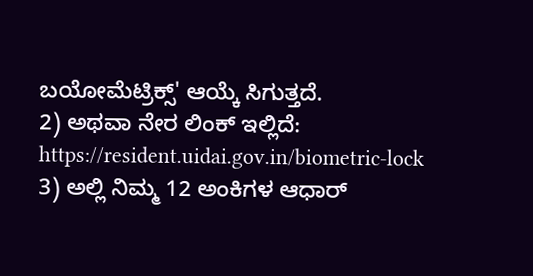ಬಯೋಮೆಟ್ರಿಕ್ಸ್' ಆಯ್ಕೆ ಸಿಗುತ್ತದೆ.
2) ಅಥವಾ ನೇರ ಲಿಂಕ್ ಇಲ್ಲಿದೆ: https://resident.uidai.gov.in/biometric-lock
3) ಅಲ್ಲಿ ನಿಮ್ಮ 12 ಅಂಕಿಗಳ ಆಧಾರ್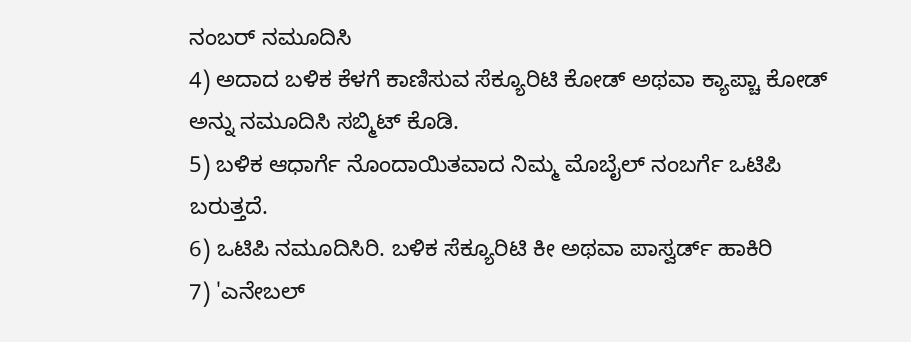ನಂಬರ್ ನಮೂದಿಸಿ
4) ಅದಾದ ಬಳಿಕ ಕೆಳಗೆ ಕಾಣಿಸುವ ಸೆಕ್ಯೂರಿಟಿ ಕೋಡ್ ಅಥವಾ ಕ್ಯಾಪ್ಚಾ ಕೋಡ್ ಅನ್ನು ನಮೂದಿಸಿ ಸಬ್ಮಿಟ್ ಕೊಡಿ.
5) ಬಳಿಕ ಆಧಾರ್ಗೆ ನೊಂದಾಯಿತವಾದ ನಿಮ್ಮ ಮೊಬೈಲ್ ನಂಬರ್ಗೆ ಒಟಿಪಿ ಬರುತ್ತದೆ.
6) ಒಟಿಪಿ ನಮೂದಿಸಿರಿ. ಬಳಿಕ ಸೆಕ್ಯೂರಿಟಿ ಕೀ ಅಥವಾ ಪಾಸ್ವರ್ಡ್ ಹಾಕಿರಿ
7) 'ಎನೇಬಲ್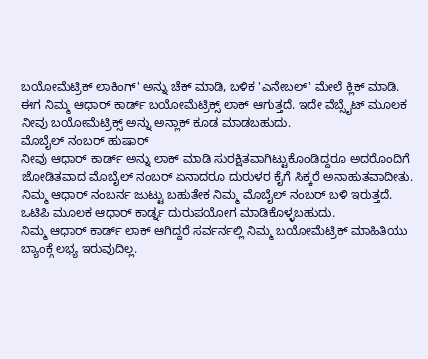ಬಯೋಮೆಟ್ರಿಕ್ ಲಾಕಿಂಗ್' ಅನ್ನು ಚೆಕ್ ಮಾಡಿ, ಬಳಿಕ 'ಎನೇಬಲ್' ಮೇಲೆ ಕ್ಲಿಕ್ ಮಾಡಿ.
ಈಗ ನಿಮ್ಮ ಆಧಾರ್ ಕಾರ್ಡ್ ಬಯೋಮೆಟ್ರಿಕ್ಸ್ ಲಾಕ್ ಆಗುತ್ತದೆ. ಇದೇ ವೆಬ್ಸೈಟ್ ಮೂಲಕ ನೀವು ಬಯೋಮೆಟ್ರಿಕ್ಸ್ ಅನ್ನು ಅನ್ಲಾಕ್ ಕೂಡ ಮಾಡಬಹುದು.
ಮೊಬೈಲ್ ನಂಬರ್ ಹುಷಾರ್
ನೀವು ಆಧಾರ್ ಕಾರ್ಡ್ ಅನ್ನು ಲಾಕ್ ಮಾಡಿ ಸುರಕ್ಷಿತವಾಗಿಟ್ಟುಕೊಂಡಿದ್ದರೂ ಅದರೊಂದಿಗೆ ಜೋಡಿತವಾದ ಮೊಬೈಲ್ ನಂಬರ್ ಏನಾದರೂ ದುರುಳರ ಕೈಗೆ ಸಿಕ್ಕರೆ ಅನಾಹುತವಾದೀತು. ನಿಮ್ಮ ಆಧಾರ್ ನಂಬರ್ನ ಜುಟ್ಟು ಬಹುತೇಕ ನಿಮ್ಮ ಮೊಬೈಲ್ ನಂಬರ್ ಬಳಿ ಇರುತ್ತದೆ. ಒಟಿಪಿ ಮೂಲಕ ಆಧಾರ್ ಕಾರ್ಡ್ನ ದುರುಪಯೋಗ ಮಾಡಿಕೊಳ್ಳಬಹುದು.
ನಿಮ್ಮ ಆಧಾರ್ ಕಾರ್ಡ್ ಲಾಕ್ ಆಗಿದ್ದರೆ ಸರ್ವರ್ನಲ್ಲಿ ನಿಮ್ಮ ಬಯೋಮೆಟ್ರಿಕ್ ಮಾಹಿತಿಯು ಬ್ಯಾಂಕ್ಗೆ ಲಭ್ಯ ಇರುವುದಿಲ್ಲ.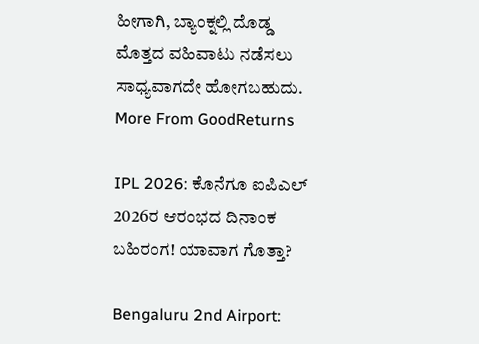ಹೀಗಾಗಿ, ಬ್ಯಾಂಕ್ನಲ್ಲಿ ದೊಡ್ಡ ಮೊತ್ತದ ವಹಿವಾಟು ನಡೆಸಲು ಸಾಧ್ಯವಾಗದೇ ಹೋಗಬಹುದು.
More From GoodReturns

IPL 2026: ಕೊನೆಗೂ ಐಪಿಎಲ್ 2026ರ ಆರಂಭದ ದಿನಾಂಕ ಬಹಿರಂಗ! ಯಾವಾಗ ಗೊತ್ತಾ?

Bengaluru 2nd Airport: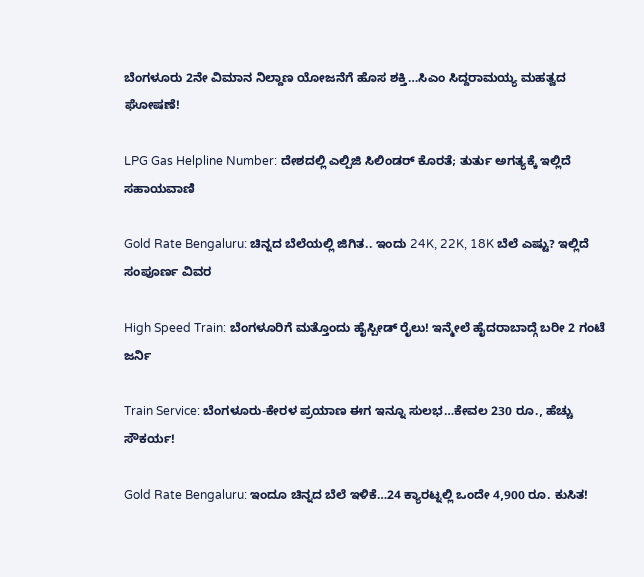ಬೆಂಗಳೂರು 2ನೇ ವಿಮಾನ ನಿಲ್ದಾಣ ಯೋಜನೆಗೆ ಹೊಸ ಶಕ್ತಿ…ಸಿಎಂ ಸಿದ್ದರಾಮಯ್ಯ ಮಹತ್ವದ ಘೋಷಣೆ!

LPG Gas Helpline Number: ದೇಶದಲ್ಲಿ ಎಲ್ಪಿಜಿ ಸಿಲಿಂಡರ್ ಕೊರತೆ; ತುರ್ತು ಅಗತ್ಯಕ್ಕೆ ಇಲ್ಲಿದೆ ಸಹಾಯವಾಣಿ

Gold Rate Bengaluru: ಚಿನ್ನದ ಬೆಲೆಯಲ್ಲಿ ಜಿಗಿತ.. ಇಂದು 24K, 22K, 18K ಬೆಲೆ ಎಷ್ಟು? ಇಲ್ಲಿದೆ ಸಂಪೂರ್ಣ ವಿವರ

High Speed Train: ಬೆಂಗಳೂರಿಗೆ ಮತ್ತೊಂದು ಹೈಸ್ಪೀಡ್ ರೈಲು! ಇನ್ಮೇಲೆ ಹೈದರಾಬಾದ್ಗೆ ಬರೀ 2 ಗಂಟೆ ಜರ್ನಿ

Train Service: ಬೆಂಗಳೂರು-ಕೇರಳ ಪ್ರಯಾಣ ಈಗ ಇನ್ನೂ ಸುಲಭ…ಕೇವಲ 230 ರೂ., ಹೆಚ್ಚು ಸೌಕರ್ಯ!

Gold Rate Bengaluru: ಇಂದೂ ಚಿನ್ನದ ಬೆಲೆ ಇಳಿಕೆ…24 ಕ್ಯಾರಟ್ನಲ್ಲಿ ಒಂದೇ 4,900 ರೂ. ಕುಸಿತ!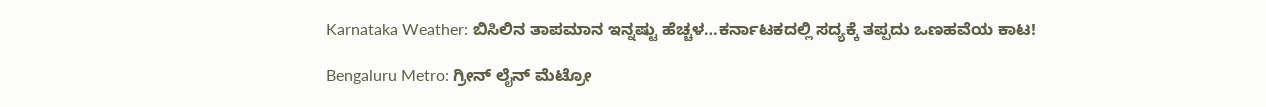Karnataka Weather: ಬಿಸಿಲಿನ ತಾಪಮಾನ ಇನ್ನಷ್ಟು ಹೆಚ್ಚಳ…ಕರ್ನಾಟಕದಲ್ಲಿ ಸದ್ಯಕ್ಕೆ ತಪ್ಪದು ಒಣಹವೆಯ ಕಾಟ!

Bengaluru Metro: ಗ್ರೀನ್ ಲೈನ್ ಮೆಟ್ರೋ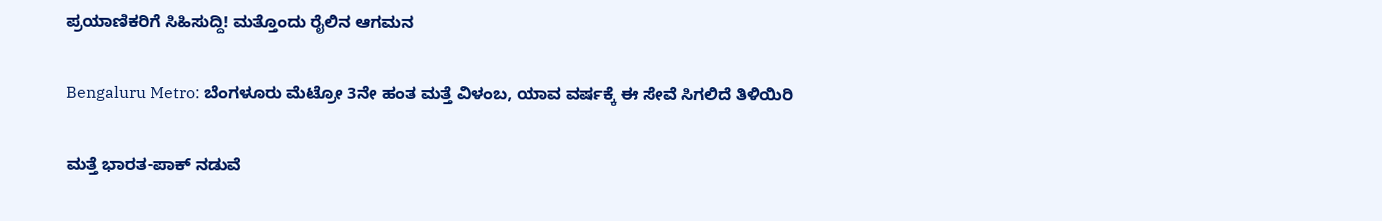ಪ್ರಯಾಣಿಕರಿಗೆ ಸಿಹಿಸುದ್ದಿ! ಮತ್ತೊಂದು ರೈಲಿನ ಆಗಮನ

Bengaluru Metro: ಬೆಂಗಳೂರು ಮೆಟ್ರೋ 3ನೇ ಹಂತ ಮತ್ತೆ ವಿಳಂಬ, ಯಾವ ವರ್ಷಕ್ಕೆ ಈ ಸೇವೆ ಸಿಗಲಿದೆ ತಿಳಿಯಿರಿ

ಮತ್ತೆ ಭಾರತ-ಪಾಕ್ ನಡುವೆ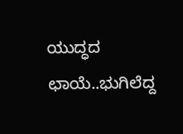ಯುದ್ಧದ ಛಾಯೆ..ಭುಗಿಲೆದ್ದ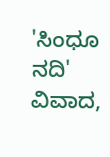'ಸಿಂಧೂ ನದಿ' ವಿವಾದ,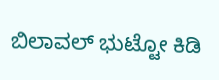ಬಿಲಾವಲ್ ಭುಟ್ಟೋ ಕಿಡಿ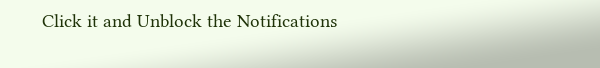Click it and Unblock the Notifications